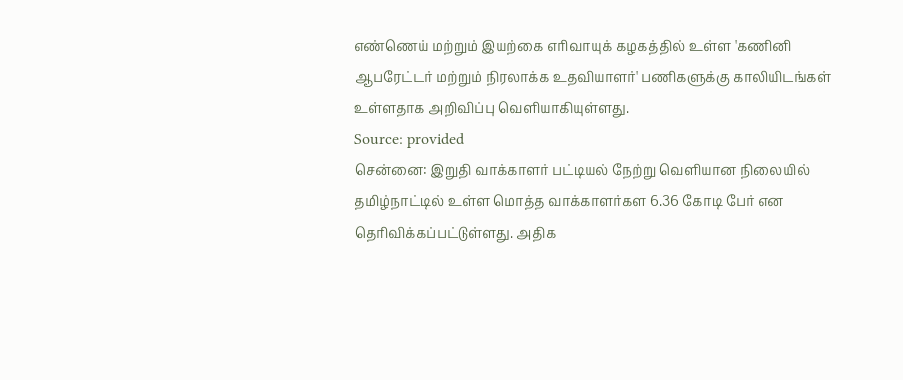எண்ணெய் மற்றும் இயற்கை எரிவாயுக் கழகத்தில் உள்ள 'கணினி ஆபரேட்டர் மற்றும் நிரலாக்க உதவியாளர்' பணிகளுக்கு காலியிடங்கள் உள்ளதாக அறிவிப்பு வெளியாகியுள்ளது.
Source: provided
சென்னை: இறுதி வாக்காளர் பட்டியல் நேற்று வெளியான நிலையில் தமிழ்நாட்டில் உள்ள மொத்த வாக்காளர்கள 6.36 கோடி பேர் என தெரிவிக்கப்பட்டுள்ளது. அதிக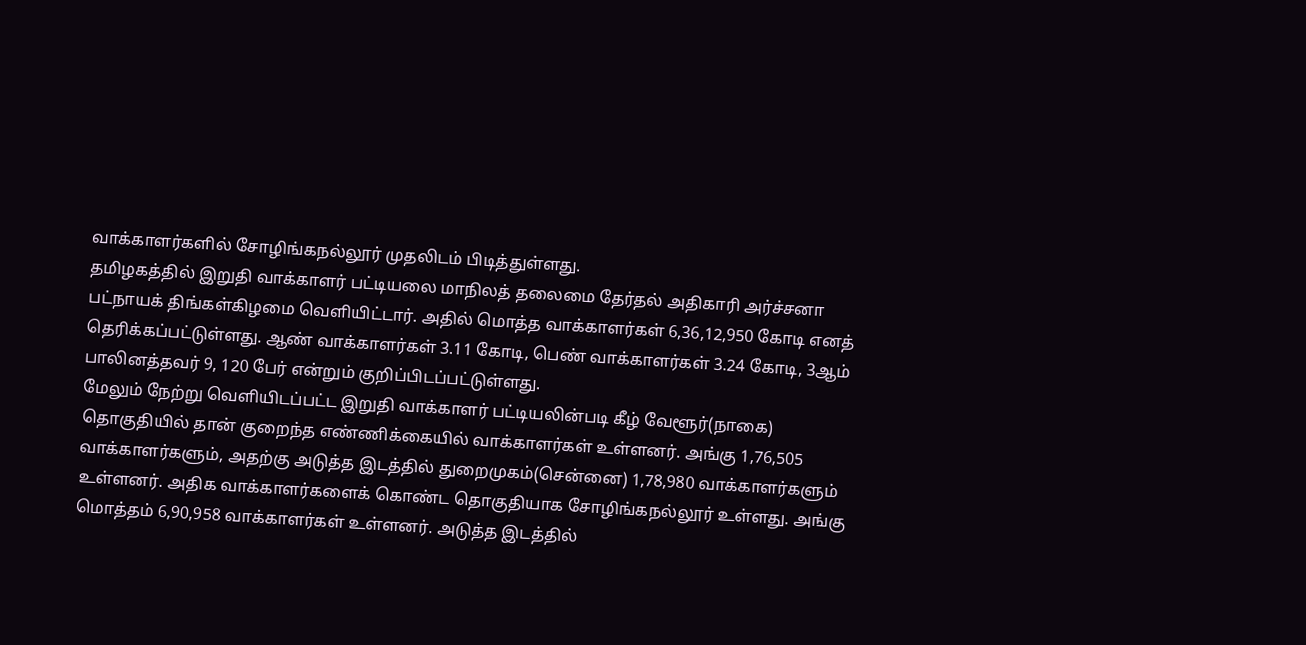வாக்காளர்களில் சோழிங்கநல்லூர் முதலிடம் பிடித்துள்ளது.
தமிழகத்தில் இறுதி வாக்காளர் பட்டியலை மாநிலத் தலைமை தேர்தல் அதிகாரி அர்ச்சனா பட்நாயக் திங்கள்கிழமை வெளியிட்டார். அதில் மொத்த வாக்காளர்கள் 6,36,12,950 கோடி எனத் தெரிக்கப்பட்டுள்ளது. ஆண் வாக்காளர்கள் 3.11 கோடி, பெண் வாக்காளர்கள் 3.24 கோடி, 3ஆம் பாலினத்தவர் 9, 120 பேர் என்றும் குறிப்பிடப்பட்டுள்ளது.
மேலும் நேற்று வெளியிடப்பட்ட இறுதி வாக்காளர் பட்டியலின்படி கீழ் வேளூர்(நாகை) தொகுதியில் தான் குறைந்த எண்ணிக்கையில் வாக்காளர்கள் உள்ளனர். அங்கு 1,76,505 வாக்காளர்களும், அதற்கு அடுத்த இடத்தில் துறைமுகம்(சென்னை) 1,78,980 வாக்காளர்களும் உள்ளனர். அதிக வாக்காளர்களைக் கொண்ட தொகுதியாக சோழிங்கநல்லூர் உள்ளது. அங்கு மொத்தம் 6,90,958 வாக்காளர்கள் உள்ளனர். அடுத்த இடத்தில்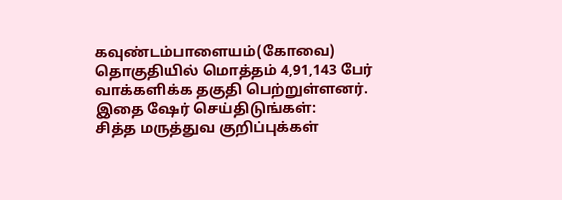கவுண்டம்பாளையம்(கோவை) தொகுதியில் மொத்தம் 4,91,143 பேர் வாக்களிக்க தகுதி பெற்றுள்ளனர்.
இதை ஷேர் செய்திடுங்கள்:
சித்த மருத்துவ குறிப்புக்கள்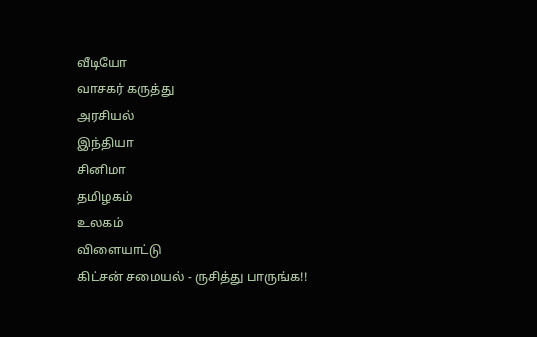வீடியோ
வாசகர் கருத்து
அரசியல்
இந்தியா
சினிமா
தமிழகம்
உலகம்
விளையாட்டு
கிட்சன் சமையல் - ருசித்து பாருங்க!!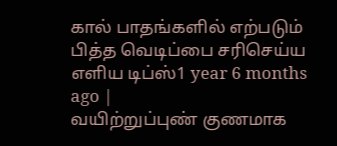கால் பாதங்களில் எற்படும் பித்த வெடிப்பை சரிசெய்ய எளிய டிப்ஸ்1 year 6 months ago |
வயிற்றுப்புண் குணமாக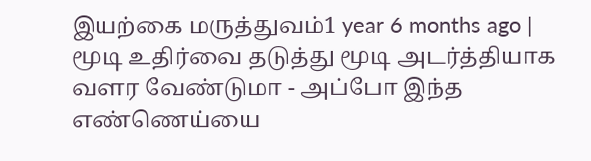இயற்கை மருத்துவம்1 year 6 months ago |
மூடி உதிர்வை தடுத்து மூடி அடர்த்தியாக வளர வேண்டுமா - அப்போ இந்த எண்ணெய்யை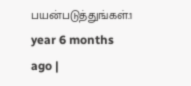பயன்படுத்துங்கள்.1 year 6 months ago |